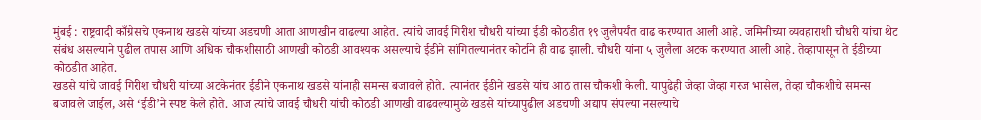मुंबई : राष्ट्रवादी काँग्रेसचे एकनाथ खडसे यांच्या अडचणी आता आणखीन वाढल्या आहेत. त्यांचे जावई गिरीश चौधरी यांच्या ईडी कोठडीत १९ जुलैपर्यंत वाढ करण्यात आली आहे. जमिनीच्या व्यवहाराशी चौधरी यांचा थेट संबंध असल्याने पुढील तपास आणि अधिक चौकशीसाठी आणखी कोठडी आवश्यक असल्याचे ईडीने सांगितल्यानंतर कोर्टाने ही वाढ झाली. चौधरी यांना ५ जुलैला अटक करण्यात आली आहे. तेव्हापासून ते ईडीच्या कोठडीत आहेत.
खडसे यांचे जावई गिरीश चौधरी यांच्या अटकेनंतर ईडीने एकनाथ खडसे यांनाही समन्स बजावले होते. त्यानंतर ईडीने खडसे यांच आठ तास चौकशी केली. यापुढेही जेव्हा जेव्हा गरज भासेल, तेव्हा चौकशीचे समन्स बजावले जाईल, असे ‘ईडी’ने स्पष्ट केले होते. आज त्यांचे जावई चौधरी यांची कोठडी आणखी वाढवल्यामुळे खडसे यांच्यापुढील अडचणी अद्याप संपल्या नसल्याचे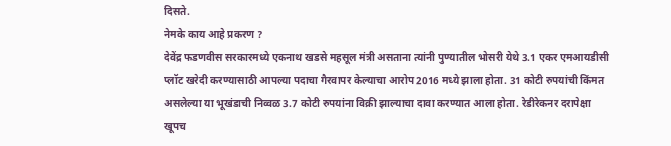दिसते.
नेमके काय आहे प्रकरण ?
देवेंद्र फडणवीस सरकारमध्ये एकनाथ खडसे महसूल मंत्री असताना त्यांनी पुण्यातील भोसरी येथे 3.1 एकर एमआयडीसी प्लॉट खरेदी करण्यासाठी आपल्या पदाचा गैरवापर केल्याचा आरोप 2016 मध्ये झाला होता. 31 कोटी रुपयांची किंमत असलेल्या या भूखंडाची निव्वळ 3.7 कोटी रुपयांना विक्री झाल्याचा दावा करण्यात आला होता. रेडीरेकनर दरापेक्षा खूपच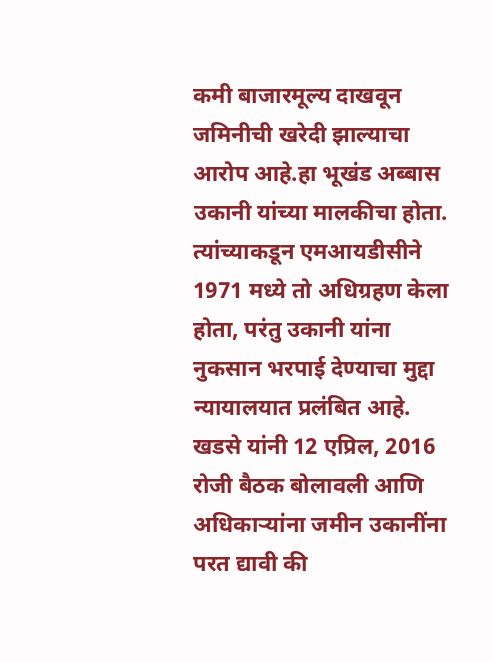कमी बाजारमूल्य दाखवून जमिनीची खरेदी झाल्याचा आरोप आहे.हा भूखंड अब्बास उकानी यांच्या मालकीचा होता. त्यांच्याकडून एमआयडीसीने 1971 मध्ये तो अधिग्रहण केला होता, परंतु उकानी यांना नुकसान भरपाई देण्याचा मुद्दा न्यायालयात प्रलंबित आहे.
खडसे यांनी 12 एप्रिल, 2016 रोजी बैठक बोलावली आणि अधिकाऱ्यांना जमीन उकानींना परत द्यावी की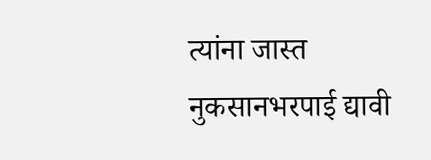त्यांना जास्त नुकसानभरपाई द्यावी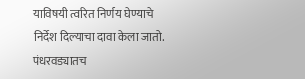याविषयी त्वरित निर्णय घेण्याचे निर्देश दिल्याचा दावा केला जातो. पंधरवड्यातच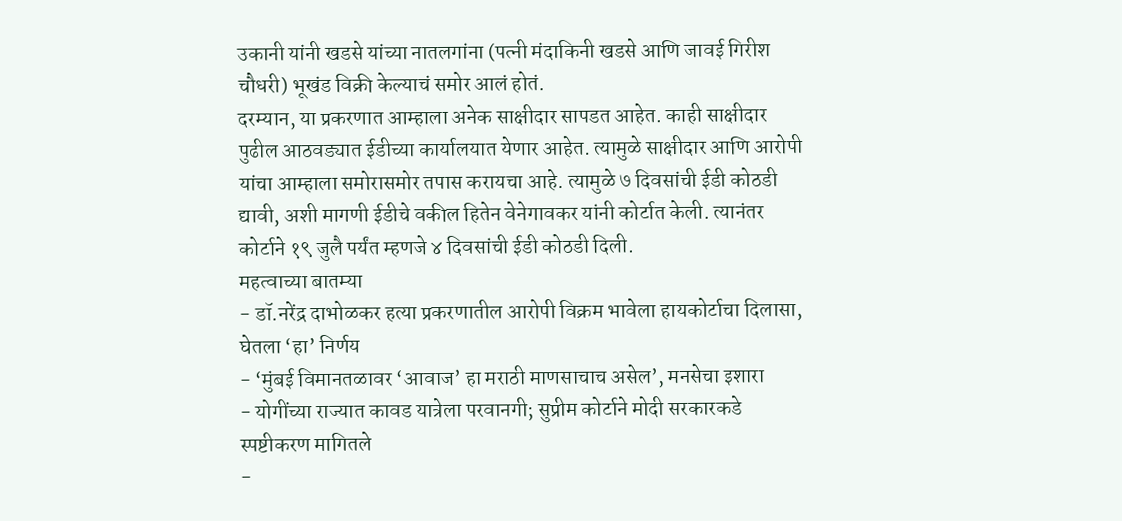उकानी यांनी खडसे यांच्या नातलगांना (पत्नी मंदाकिनी खडसे आणि जावई गिरीश चौधरी) भूखंड विक्री केल्याचं समोर आलं होतं.
दरम्यान, या प्रकरणात आम्हाला अनेक साक्षीदार सापडत आहेत. काही साक्षीदार पुढील आठवड्यात ईडीच्या कार्यालयात येणार आहेत. त्यामुळे साक्षीदार आणि आरोपी यांचा आम्हाला समोरासमोर तपास करायचा आहे. त्यामुळे ७ दिवसांची ईडी कोठडी द्यावी, अशी मागणी ईडीचे वकील हितेन वेनेगावकर यांनी कोर्टात केली. त्यानंतर कोर्टाने १९ जुलै पर्यंत म्हणजे ४ दिवसांची ईडी कोठडी दिली.
महत्वाच्या बातम्या
- डॉ.नरेंद्र दाभोळकर हत्या प्रकरणातील आरोपी विक्रम भावेला हायकोर्टाचा दिलासा, घेतला ‘हा’ निर्णय
- ‘मुंबई विमानतळावर ‘आवाज’ हा मराठी माणसाचाच असेल’, मनसेचा इशारा
- योगींच्या राज्यात कावड यात्रेला परवानगी; सुप्रीम कोर्टाने मोदी सरकारकडे स्पष्टीकरण मागितले
-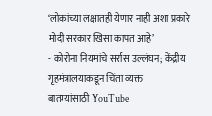‘लोकांच्या लक्षातही येणार नाही अशा प्रकारे मोदी सरकार खिसा कापत आहे’
- कोरोना नियमांचे सर्रास उल्लंघन; केंद्रीय गृहमंत्रालयाकडून चिंता व्यक्त
बातम्यांसाठी YouTube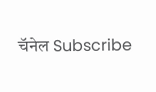चॅनेल Subscribe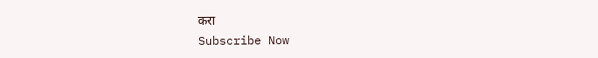करा
Subscribe Now